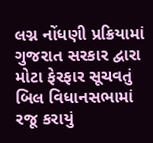લગ્ન નોંધણી પ્રક્રિયામાં ગુજરાત સરકાર દ્વારા મોટા ફેરફાર સૂચવતું બિલ વિધાનસભામાં રજૂ કરાયું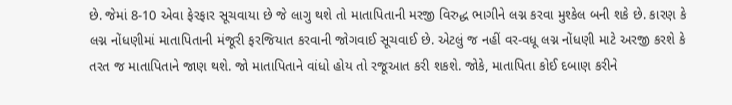છે. જેમાં 8-10 એવા ફેરફાર સૂચવાયા છે જે લાગુ થશે તો માતાપિતાની મરજી વિરુદ્ધ ભાગીને લગ્ન કરવા મુશ્કેલ બની શકે છે. કારણ કે લગ્ન નોંધણીમાં માતાપિતાની મંજૂરી ફરજિયાત કરવાની જોગવાઈ સૂચવાઈ છે. એટલું જ નહીં વર-વધૂ લગ્ન નોંધણી માટે અરજી કરશે કે તરત જ માતાપિતાને જાણ થશે. જો માતાપિતાને વાંધો હોય તો રજૂઆત કરી શકશે. જોકે, માતાપિતા કોઈ દબાણ કરીને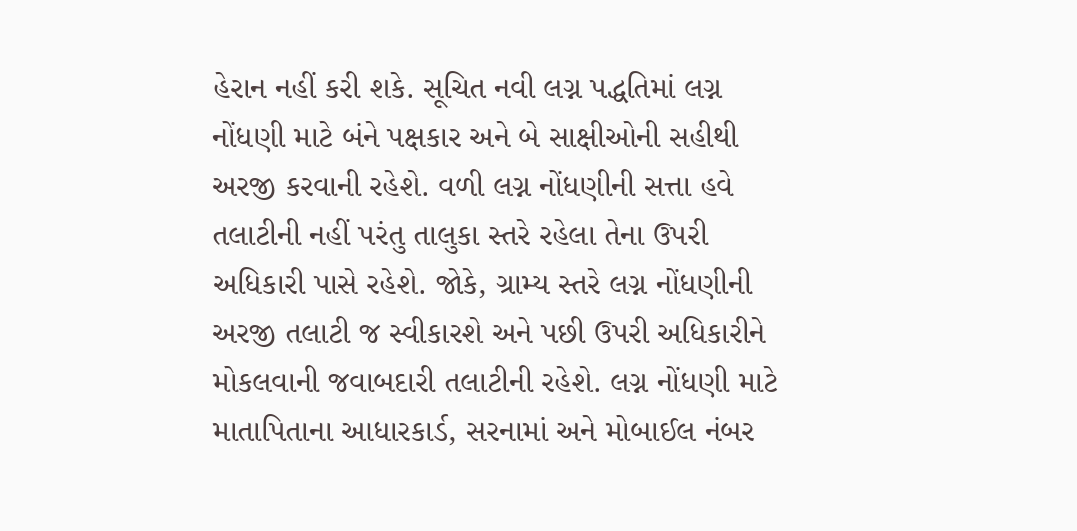હેરાન નહીં કરી શકે. સૂચિત નવી લગ્ન પદ્ધતિમાં લગ્ન નોંધણી માટે બંને પક્ષકાર અને બે સાક્ષીઓની સહીથી અરજી કરવાની રહેશે. વળી લગ્ન નોંધણીની સત્તા હવે તલાટીની નહીં પરંતુ તાલુકા સ્તરે રહેલા તેના ઉપરી અધિકારી પાસે રહેશે. જોકે, ગ્રામ્ય સ્તરે લગ્ન નોંધણીની અરજી તલાટી જ સ્વીકારશે અને પછી ઉપરી અધિકારીને મોકલવાની જવાબદારી તલાટીની રહેશે. લગ્ન નોંધણી માટે માતાપિતાના આધારકાર્ડ, સરનામાં અને મોબાઈલ નંબર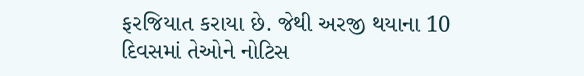ફરજિયાત કરાયા છે. જેથી અરજી થયાના 10 દિવસમાં તેઓને નોટિસ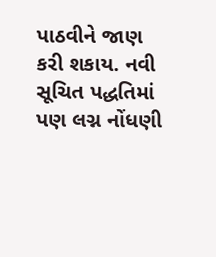પાઠવીને જાણ કરી શકાય. નવી સૂચિત પદ્ધતિમાં પણ લગ્ન નોંધણી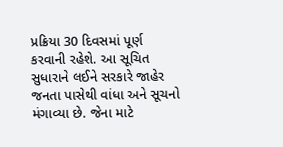પ્રક્રિયા 30 દિવસમાં પૂર્ણ કરવાની રહેશે. આ સૂચિત સુધારાને લઈને સરકારે જાહેર જનતા પાસેથી વાંધા અને સૂચનો મંગાવ્યા છે. જેના માટે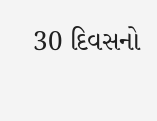30 દિવસનો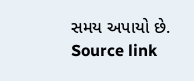સમય અપાયો છે.
Source link